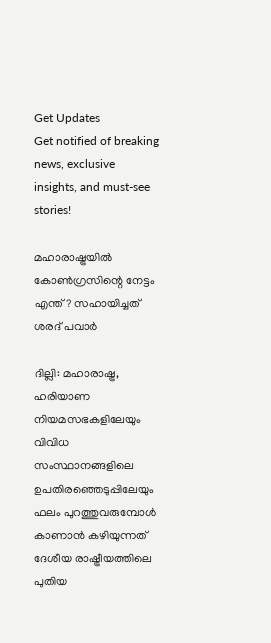Get Updates
Get notified of breaking news, exclusive insights, and must-see stories!

മഹാരാഷ്ട്രയിൽ കോൺഗ്രസിന്റെ നേട്ടം എന്ത്? സഹായിച്ചത് ശരദ് പവാർ

ദില്ലി: മഹാരാഷ്ട്ര, ഹരിയാണ നിയമസഭകളിലേയും വിവിധ സംസ്ഥാനങ്ങളിലെ ഉപതിരഞ്ഞെടുപ്പിലേയും ഫലം പുറത്തുവരുമ്പോള്‍ കാണാന്‍ കഴിയുന്നത് ദേശീയ രാഷ്ട്രീയത്തിലെ പുതിയ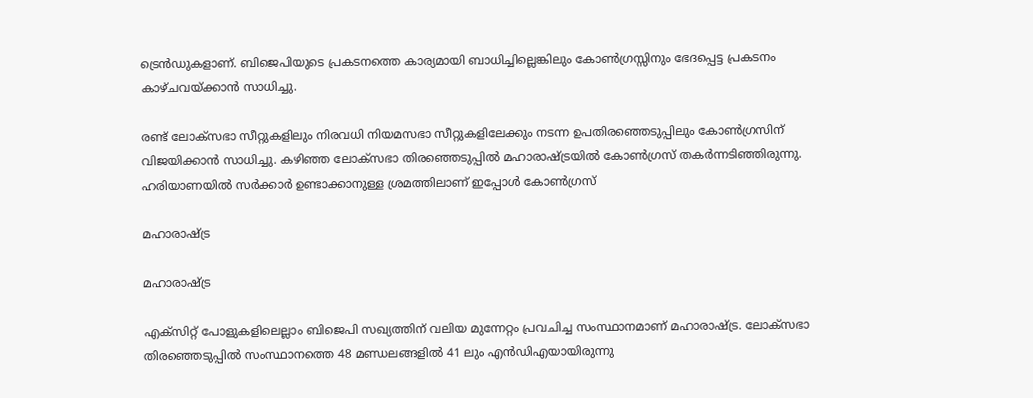ട്രെൻഡുകളാണ്. ബിജെപിയുടെ പ്രകടനത്തെ കാര്യമായി ബാധിച്ചില്ലെങ്കിലും കോൺഗ്രസ്സിനും ഭേദപ്പെട്ട പ്രകടനം കാഴ്ചവയ്ക്കാൻ സാധിച്ചു.

രണ്ട് ലോക്സഭാ സീറ്റുകളിലും നിരവധി നിയമസഭാ സീറ്റുകളിലേക്കും നടന്ന ഉപതിരഞ്ഞെടുപ്പിലും കോണ്‍ഗ്രസിന് വിജയിക്കാന്‍ സാധിച്ചു. കഴിഞ്ഞ ലോക്സഭാ തിരഞ്ഞെടുപ്പില്‍ മഹാരാഷ്ട്രയിൽ കോൺഗ്രസ് തകർന്നടിഞ്ഞിരുന്നു. ഹരിയാണയിൽ സർക്കാർ ഉണ്ടാക്കാനുള്ള ശ്രമത്തിലാണ് ഇപ്പോൾ കോൺഗ്രസ്

മഹാരാഷ്ട്ര

മഹാരാഷ്ട്ര

എക്സിറ്റ് പോളുകളിലെല്ലാം ബിജെപി സഖ്യത്തിന് വലിയ മുന്നേറ്റം പ്രവചിച്ച സംസ്ഥാനമാണ് മഹാരാഷ്ട്ര. ലോക്സഭാ തിരഞ്ഞെടുപ്പില്‍ സംസ്ഥാനത്തെ 48 മണ്ഡ‍ലങ്ങളില്‍ 41 ലും എന്‍ഡിഎയായിരുന്നു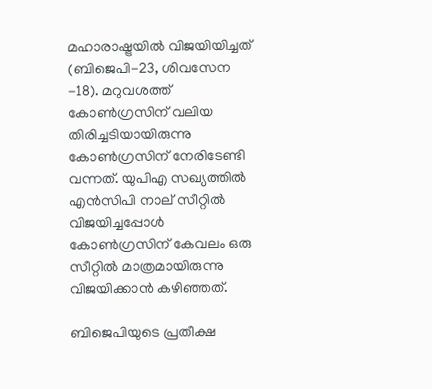മഹാരാഷ്ട്രയില്‍ വിജയിയിച്ചത് (ബിജെപി-23, ശിവസേന -18). മറുവശത്ത് കോണ്‍ഗ്രസിന് വലിയ തിരിച്ചടിയായിരുന്നു കോണ്‍ഗ്രസിന് നേരിടേണ്ടി വന്നത്. യുപിഎ സഖ്യത്തില്‍ എന്‍സിപി നാല് സീറ്റില്‍ വിജയിച്ചപ്പോള്‍ കോണ്‍ഗ്രസിന് കേവലം ഒരു സീറ്റില്‍ മാത്രമായിരുന്നു വിജയിക്കാന്‍ കഴിഞ്ഞത്.

ബിജെപിയുടെ പ്രതീക്ഷ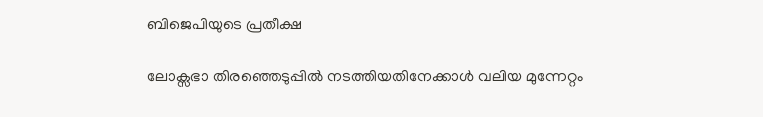ബിജെപിയുടെ പ്രതീക്ഷ

ലോക്സഭാ തിരഞ്ഞെടുപ്പില്‍ നടത്തിയതിനേക്കാള്‍ വലിയ മുന്നേറ്റം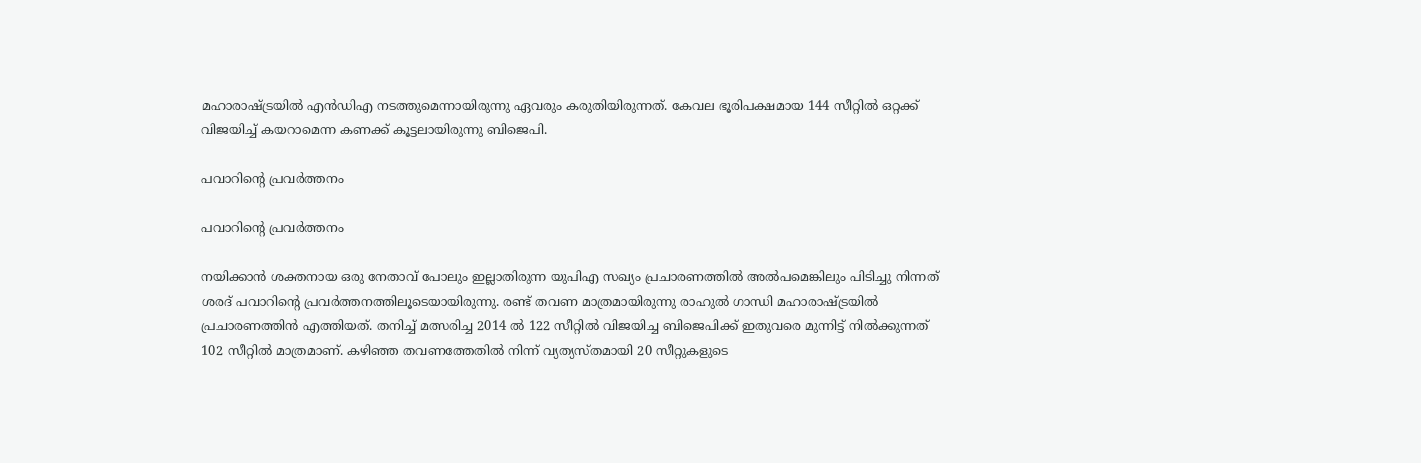മഹാരാഷ്ട്രയില്‍ എന്‍ഡിഎ നടത്തുമെന്നായിരുന്നു ഏവരും കരുതിയിരുന്നത്. കേവല ഭൂരിപക്ഷമായ 144 സീറ്റില്‍ ഒറ്റക്ക് വിജയിച്ച് കയറാമെന്ന കണക്ക് കൂട്ടലായിരുന്നു ബിജെപി.

പവാറിന്‍റെ പ്രവര്‍ത്തനം

പവാറിന്‍റെ പ്രവര്‍ത്തനം

നയിക്കാന്‍ ശക്തനായ ഒരു നേതാവ് പോലും ഇല്ലാതിരുന്ന യുപിഎ സഖ്യം പ്രചാരണത്തില്‍ അല്‍പമെങ്കിലും പിടിച്ചു നിന്നത് ശരദ് പവാറിന്‍റെ പ്രവര്‍ത്തനത്തിലൂടെയായിരുന്നു. രണ്ട് തവണ മാത്രമായിരുന്നു രാഹുല്‍ ഗാന്ധി മഹാരാഷ്ട്രയില്‍ പ്രചാരണത്തിന്‍ എത്തിയത്. തനിച്ച് മത്സരിച്ച 2014 ല്‍ 122 സീറ്റില്‍ വിജയിച്ച ബിജെപിക്ക് ഇതുവരെ മുന്നിട്ട് നില്‍ക്കുന്നത് 102 സീറ്റില്‍ മാത്രമാണ്. കഴിഞ്ഞ തവണത്തേതില്‍ നിന്ന് വ്യത്യസ്തമായി 20 സീറ്റുകളുടെ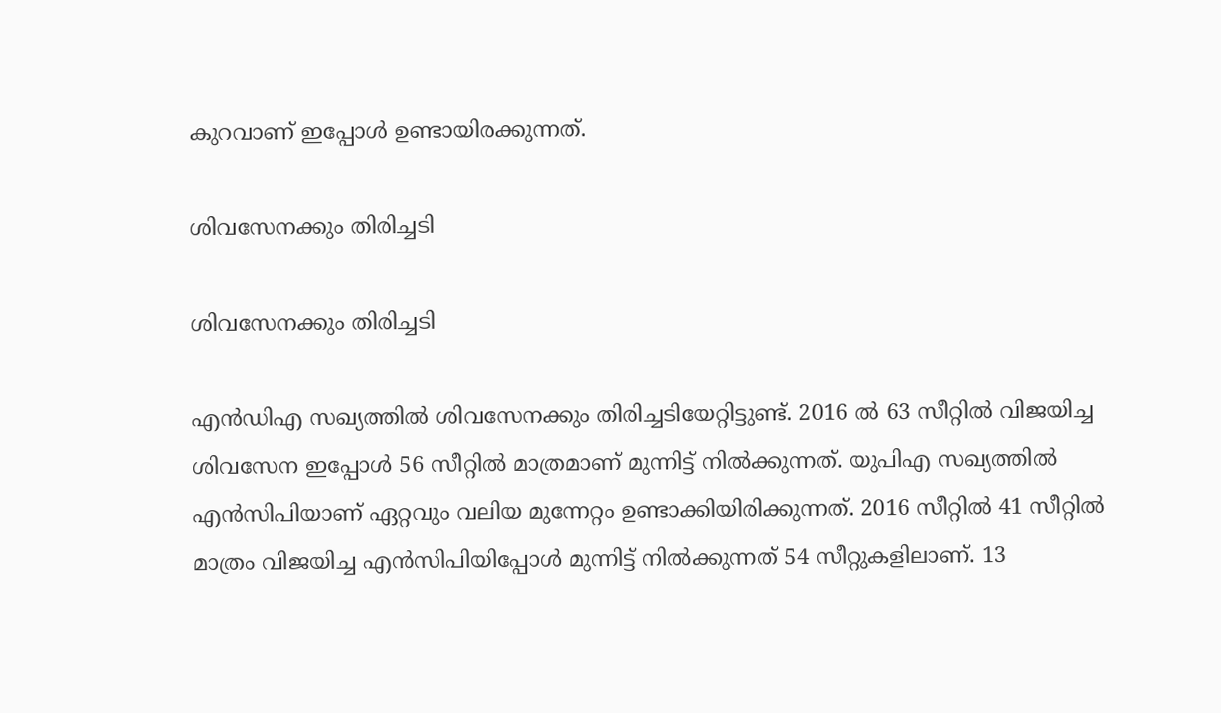കുറവാണ് ഇപ്പോള്‍ ഉണ്ടായിരക്കുന്നത്.

ശിവസേനക്കും തിരിച്ചടി

ശിവസേനക്കും തിരിച്ചടി

എന്‍ഡിഎ സഖ്യത്തില്‍ ശിവസേനക്കും തിരിച്ചടിയേറ്റിട്ടുണ്ട്. 2016 ല്‍ 63 സീറ്റില്‍ വിജയിച്ച ശിവസേന ഇപ്പോള്‍ 56 സീറ്റില്‍ മാത്രമാണ് മുന്നിട്ട് നില്‍ക്കുന്നത്. യുപിഎ സഖ്യത്തില്‍ എന്‍സിപിയാണ് ഏറ്റവും വലിയ മുന്നേറ്റം ഉണ്ടാക്കിയിരിക്കുന്നത്. 2016 സീറ്റില്‍ 41 സീറ്റില്‍ മാത്രം വിജയിച്ച എന്‍സിപിയിപ്പോള്‍ മുന്നിട്ട് നില്‍ക്കുന്നത് 54 സീറ്റുകളിലാണ്. 13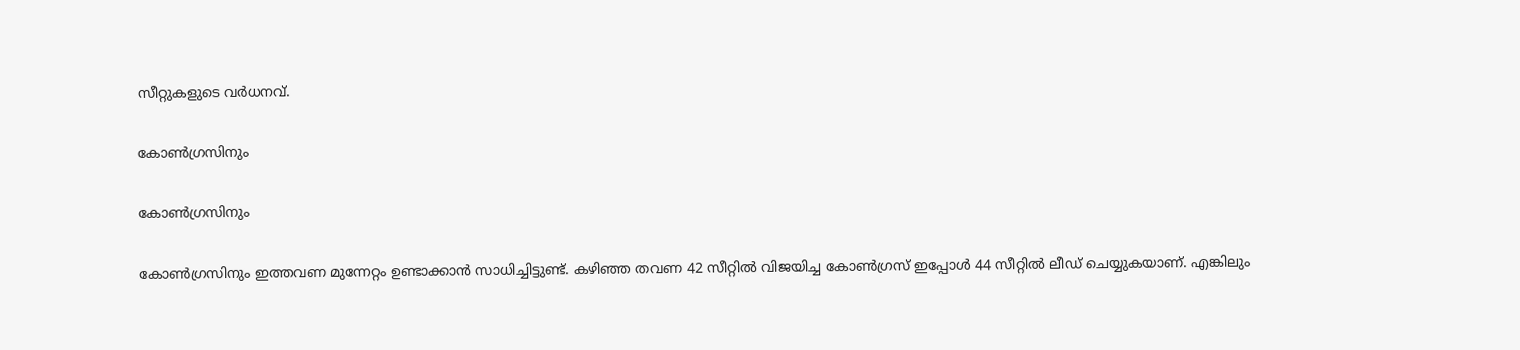സീറ്റുകളുടെ വര്‍ധനവ്.

കോണ്‍ഗ്രസിനും

കോണ്‍ഗ്രസിനും

കോണ്‍ഗ്രസിനും ഇത്തവണ മുന്നേറ്റം ഉണ്ടാക്കാന്‍ സാധിച്ചിട്ടുണ്ട്. കഴിഞ്ഞ തവണ 42 സീറ്റില്‍ വിജയിച്ച കോണ്‍ഗ്രസ് ഇപ്പോള്‍ 44 സീറ്റില്‍ ലീഡ് ചെയ്യുകയാണ്. എങ്കിലും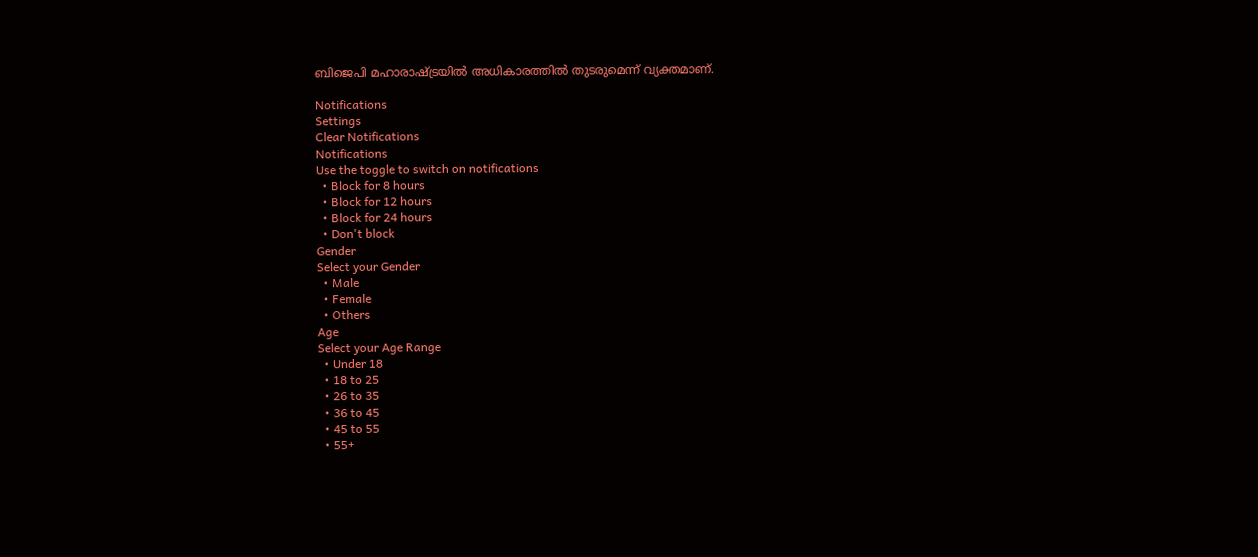ബിജെപി മഹാരാഷ്ട്രയില്‍ അധികാരത്തില്‍ തുടരുമെന്ന് വ്യക്തമാണ്.

Notifications
Settings
Clear Notifications
Notifications
Use the toggle to switch on notifications
  • Block for 8 hours
  • Block for 12 hours
  • Block for 24 hours
  • Don't block
Gender
Select your Gender
  • Male
  • Female
  • Others
Age
Select your Age Range
  • Under 18
  • 18 to 25
  • 26 to 35
  • 36 to 45
  • 45 to 55
  • 55+